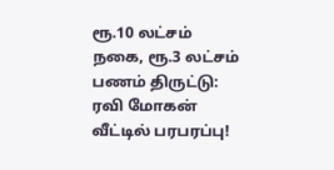ரூ.10 லட்சம் நகை, ரூ.3 லட்சம் பணம் திருட்டு: ரவி மோகன் வீட்டில் பரபரப்பு!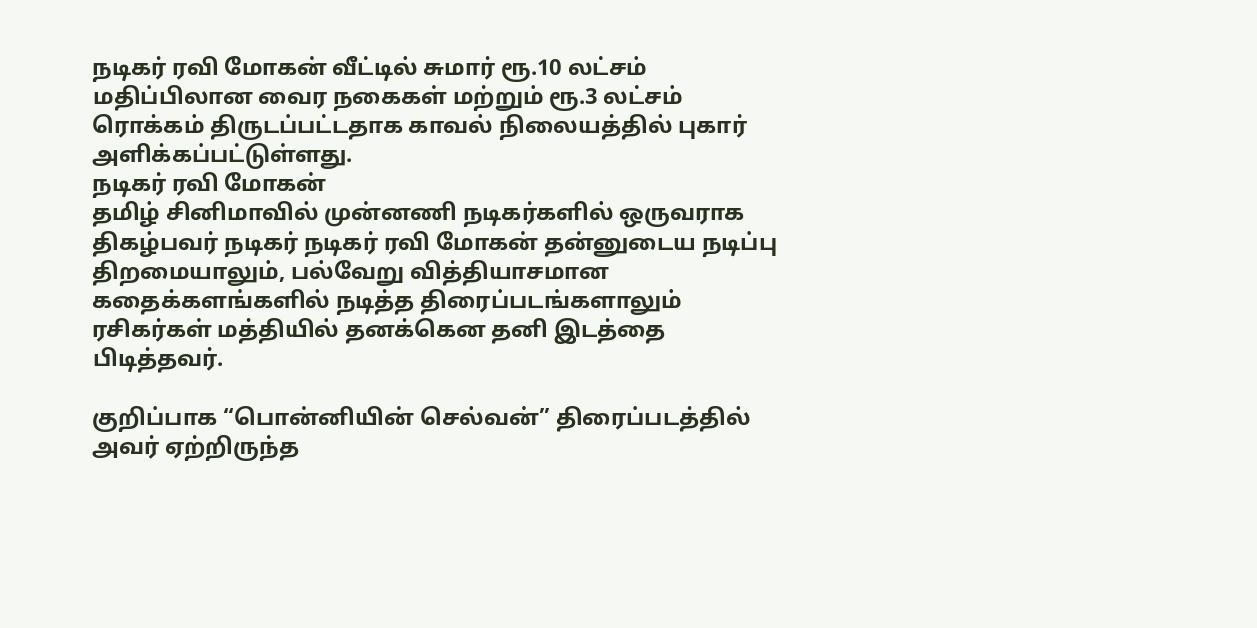நடிகர் ரவி மோகன் வீட்டில் சுமார் ரூ.10 லட்சம் மதிப்பிலான வைர நகைகள் மற்றும் ரூ.3 லட்சம் ரொக்கம் திருடப்பட்டதாக காவல் நிலையத்தில் புகார் அளிக்கப்பட்டுள்ளது.
நடிகர் ரவி மோகன்
தமிழ் சினிமாவில் முன்னணி நடிகர்களில் ஒருவராக திகழ்பவர் நடிகர் நடிகர் ரவி மோகன் தன்னுடைய நடிப்பு திறமையாலும், பல்வேறு வித்தியாசமான கதைக்களங்களில் நடித்த திரைப்படங்களாலும் ரசிகர்கள் மத்தியில் தனக்கென தனி இடத்தை பிடித்தவர்.

குறிப்பாக “பொன்னியின் செல்வன்” திரைப்படத்தில் அவர் ஏற்றிருந்த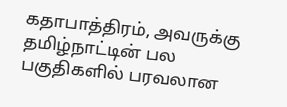கதாபாத்திரம், அவருக்கு தமிழ்நாட்டின் பல பகுதிகளில் பரவலான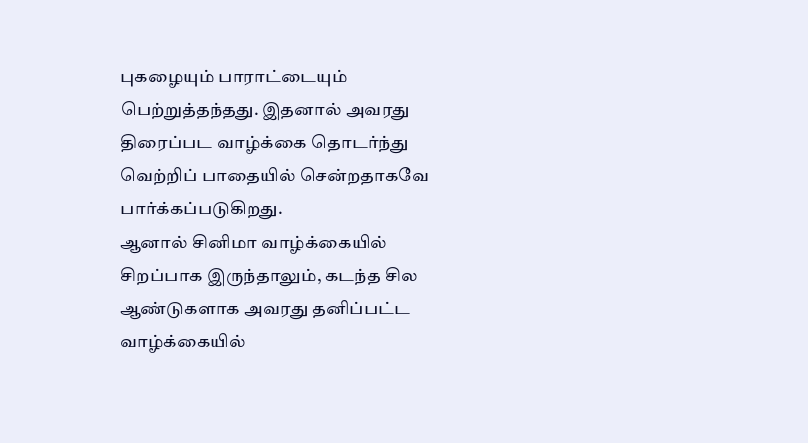புகழையும் பாராட்டையும் பெற்றுத்தந்தது. இதனால் அவரது திரைப்பட வாழ்க்கை தொடர்ந்து வெற்றிப் பாதையில் சென்றதாகவே பார்க்கப்படுகிறது.
ஆனால் சினிமா வாழ்க்கையில் சிறப்பாக இருந்தாலும், கடந்த சில ஆண்டுகளாக அவரது தனிப்பட்ட வாழ்க்கையில்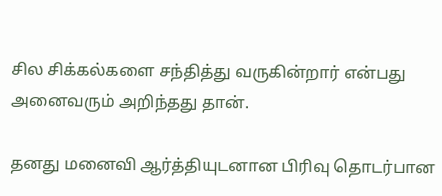சில சிக்கல்களை சந்தித்து வருகின்றார் என்பது அனைவரும் அறிந்தது தான்.

தனது மனைவி ஆர்த்தியுடனான பிரிவு தொடர்பான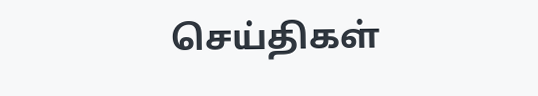செய்திகள்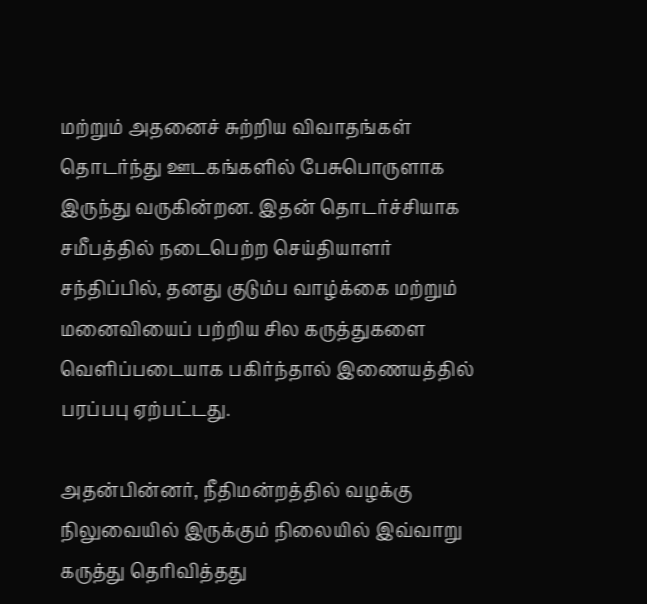மற்றும் அதனைச் சுற்றிய விவாதங்கள் தொடர்ந்து ஊடகங்களில் பேசுபொருளாக இருந்து வருகின்றன. இதன் தொடர்ச்சியாக சமீபத்தில் நடைபெற்ற செய்தியாளர் சந்திப்பில், தனது குடும்ப வாழ்க்கை மற்றும் மனைவியைப் பற்றிய சில கருத்துகளை வெளிப்படையாக பகிர்ந்தால் இணையத்தில் பரப்பபு ஏற்பட்டது.

அதன்பின்னர், நீதிமன்றத்தில் வழக்கு நிலுவையில் இருக்கும் நிலையில் இவ்வாறு கருத்து தெரிவித்தது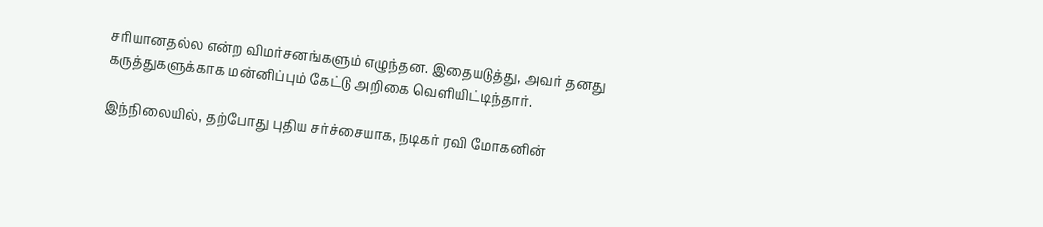சரியானதல்ல என்ற விமர்சனங்களும் எழுந்தன. இதையடுத்து, அவர் தனது கருத்துகளுக்காக மன்னிப்பும் கேட்டு அறிகை வெளியிட்டிந்தார்.

இந்நிலையில், தற்போது புதிய சர்ச்சையாக, நடிகர் ரவி மோகனின்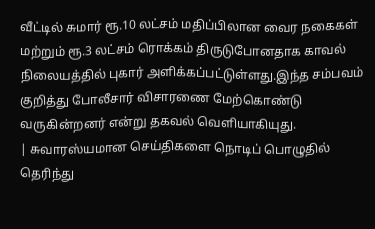வீட்டில் சுமார் ரூ.10 லட்சம் மதிப்பிலான வைர நகைகள் மற்றும் ரூ.3 லட்சம் ரொக்கம் திருடுபோனதாக காவல் நிலையத்தில் புகார் அளிக்கப்பட்டுள்ளது.இந்த சம்பவம் குறித்து போலீசார் விசாரணை மேற்கொண்டு வருகின்றனர் என்று தகவல் வெளியாகியுது.
| சுவாரஸ்யமான செய்திகளை நொடிப் பொழுதில் தெரிந்து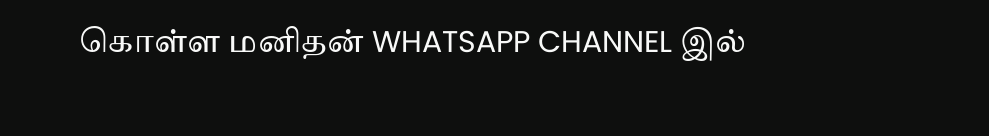கொள்ள மனிதன் WHATSAPP CHANNEL இல்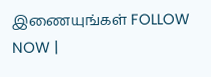இணையுங்கள் FOLLOW NOW |